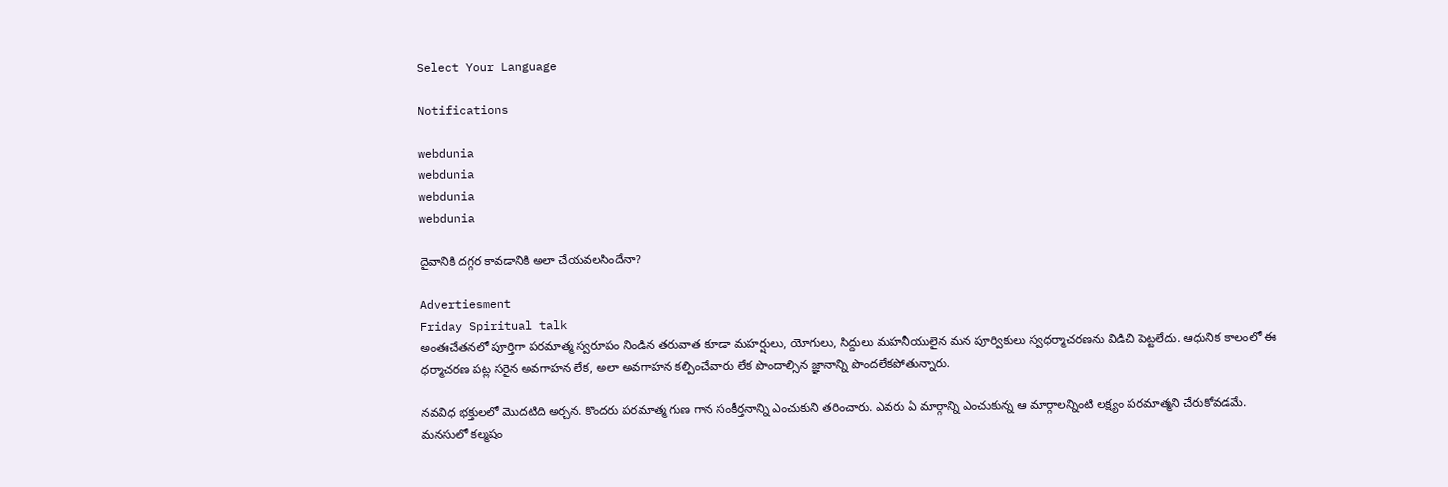Select Your Language

Notifications

webdunia
webdunia
webdunia
webdunia

దైవానికి దగ్గర కావడానికి అలా చేయవలసిందేనా?

Advertiesment
Friday Spiritual talk
అంతఃచేతనలో పూర్తిగా పరమాత్మ స్వరూపం నిండిన తరువాత కూడా మహర్షులు, యోగులు, సిద్దులు మహనీయులైన మన పూర్వికులు స్వధర్మాచరణను విడిచి పెట్టలేదు. ఆధునిక కాలంలో ఈ ధర్మాచరణ పట్ల సరైన అవగాహన లేక, అలా అవగాహన కల్పించేవారు లేక పొందాల్సిన జ్ఞానాన్ని పొందలేకపోతున్నారు.

నవవిధ భక్తులలో మొదటిది అర్చన. కొందరు పరమాత్మ గుణ గాన సంకీర్తనాన్ని ఎంచుకుని తరించారు. ఎవరు ఏ మార్గాన్ని ఎంచుకున్న ఆ మార్గాలన్నింటి లక్ష్యం పరమాత్మని చేరుకోవడమే. మనసులో కల్మషం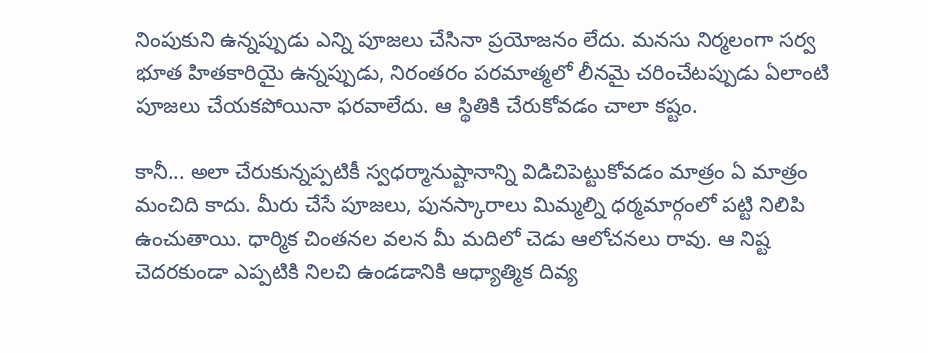నింపుకుని ఉన్నప్పుడు ఎన్ని పూజలు చేసినా ప్రయోజనం లేదు. మనసు నిర్మలంగా సర్వ భూత హితకారియై ఉన్నప్పుడు, నిరంతరం పరమాత్మలో లీనమై చరించేటప్పుడు ఏలాంటి పూజలు చేయకపోయినా ఫరవాలేదు. ఆ స్థితికి చేరుకోవడం చాలా కష్టం.

కానీ... అలా చేరుకున్నప్పటికీ స్వధర్మానుష్టానాన్ని విడిచిపెట్టుకోవడం మాత్రం ఏ మాత్రం మంచిది కాదు. మీరు చేసే పూజలు, పునస్కారాలు మిమ్మల్ని ధర్మమార్గంలో పట్టి నిలిపి ఉంచుతాయి. ధార్మిక చింతనల వలన మీ మదిలో చెడు ఆలోచనలు రావు. ఆ నిష్ట చెదరకుండా ఎప్పటికి నిలచి ఉండడానికి ఆధ్యాత్మిక దివ్య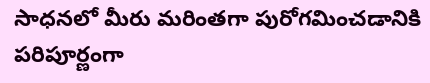సాధనలో మీరు మరింతగా పురోగమించడానికి పరిపూర్ణంగా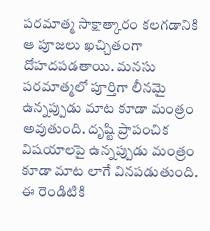పరమాత్మ సాక్షాత్కారం కలగడానికి ఆ పూజలు ఖచ్చితంగా దోహదపడతాయి. మనసు పరమాత్మలో పూర్తిగా లీనమై ఉన్నప్పుడు మాట కూడా మంత్రం అవుతుంది. దృష్టి ప్రాపంచిక విషయాలపై ఉన్నప్పుడు మంత్రం కూడా మాట లాగే వినపడుతుంది. ఈ రెండిటికి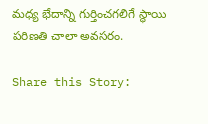మధ్య భేదాన్ని గుర్తించగలిగే స్థాయి పరిణతి చాలా అవసరం.

Share this Story: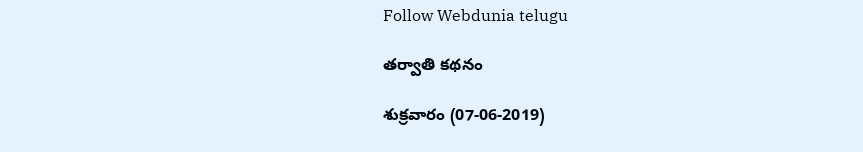Follow Webdunia telugu

తర్వాతి కథనం

శుక్రవారం (07-06-2019)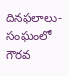దినఫలాలు- సంఘంలో గౌరవ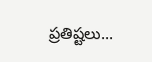ప్రతిష్టలు...